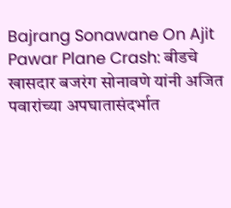Bajrang Sonawane On Ajit Pawar Plane Crash: बीडचे खासदार बजरंग सोनावणे यांनी अजित पवारांच्या अपघातासंदर्भात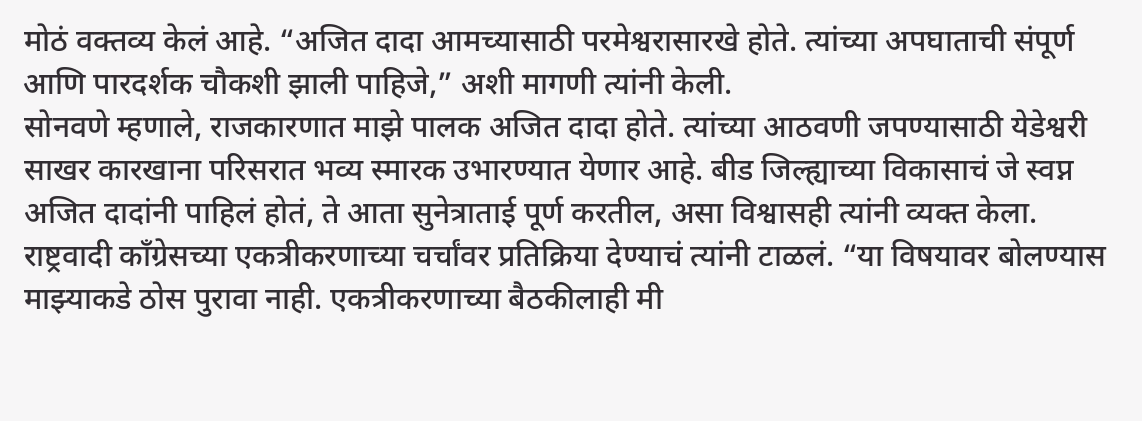मोठं वक्तव्य केलं आहे. “अजित दादा आमच्यासाठी परमेश्वरासारखे होते. त्यांच्या अपघाताची संपूर्ण आणि पारदर्शक चौकशी झाली पाहिजे,” अशी मागणी त्यांनी केली.
सोनवणे म्हणाले, राजकारणात माझे पालक अजित दादा होते. त्यांच्या आठवणी जपण्यासाठी येडेश्वरी साखर कारखाना परिसरात भव्य स्मारक उभारण्यात येणार आहे. बीड जिल्ह्याच्या विकासाचं जे स्वप्न अजित दादांनी पाहिलं होतं, ते आता सुनेत्राताई पूर्ण करतील, असा विश्वासही त्यांनी व्यक्त केला.
राष्ट्रवादी काँग्रेसच्या एकत्रीकरणाच्या चर्चांवर प्रतिक्रिया देण्याचं त्यांनी टाळलं. “या विषयावर बोलण्यास माझ्याकडे ठोस पुरावा नाही. एकत्रीकरणाच्या बैठकीलाही मी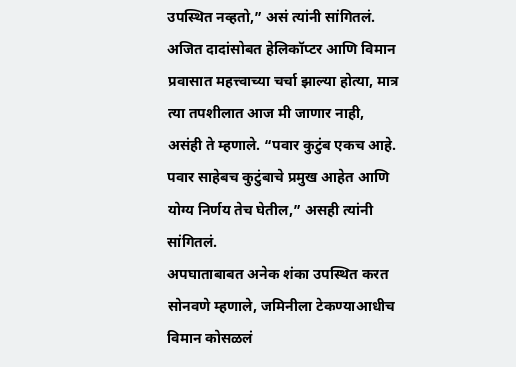उपस्थित नव्हतो,” असं त्यांनी सांगितलं. अजित दादांसोबत हेलिकॉप्टर आणि विमान प्रवासात महत्त्वाच्या चर्चा झाल्या होत्या, मात्र त्या तपशीलात आज मी जाणार नाही, असंही ते म्हणाले. “पवार कुटुंब एकच आहे. पवार साहेबच कुटुंबाचे प्रमुख आहेत आणि योग्य निर्णय तेच घेतील,” असही त्यांनी सांगितलं.
अपघाताबाबत अनेक शंका उपस्थित करत सोनवणे म्हणाले, जमिनीला टेकण्याआधीच विमान कोसळलं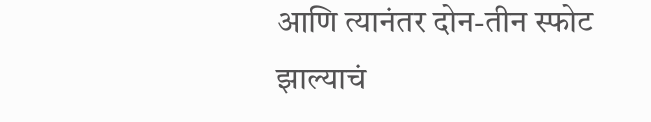आणि त्यानंतर दोन-तीन स्फोट झाल्याचं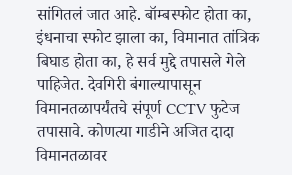सांगितलं जात आहे. बॉम्बस्फोट होता का, इंधनाचा स्फोट झाला का, विमानात तांत्रिक बिघाड होता का, हे सर्व मुद्दे तपासले गेले पाहिजेत. देवगिरी बंगाल्यापासून विमानतळापर्यंतचे संपूर्ण CCTV फुटेज तपासावे. कोणत्या गाडीने अजित दादा विमानतळावर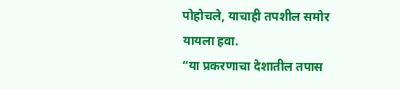पोहोचले, याचाही तपशील समोर यायला हवा.
“या प्रकरणाचा देशातील तपास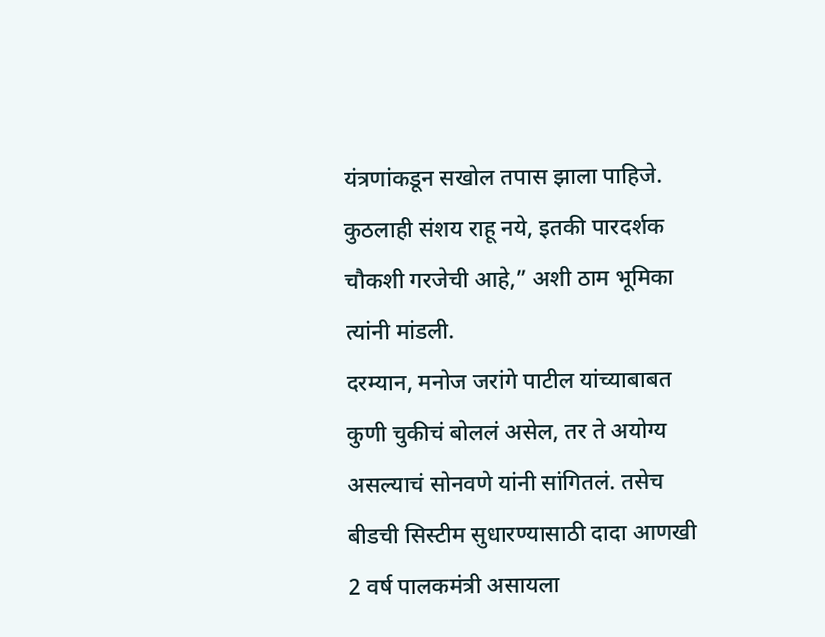यंत्रणांकडून सखोल तपास झाला पाहिजे. कुठलाही संशय राहू नये, इतकी पारदर्शक चौकशी गरजेची आहे,” अशी ठाम भूमिका त्यांनी मांडली.
दरम्यान, मनोज जरांगे पाटील यांच्याबाबत कुणी चुकीचं बोललं असेल, तर ते अयोग्य असल्याचं सोनवणे यांनी सांगितलं. तसेच बीडची सिस्टीम सुधारण्यासाठी दादा आणखी 2 वर्ष पालकमंत्री असायला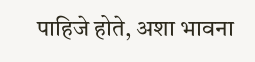पाहिजे होते, अशा भावना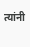त्यांनी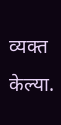व्यक्त केल्या.